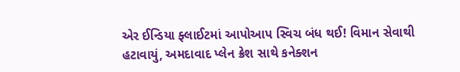એર ઈન્ડિયા ફ્લાઈટમાં આપોઆપ સ્વિચ બંધ થઈ! વિમાન સેવાથી હટાવાયું, અમદાવાદ પ્લેન ક્રેશ સાથે કનેક્શન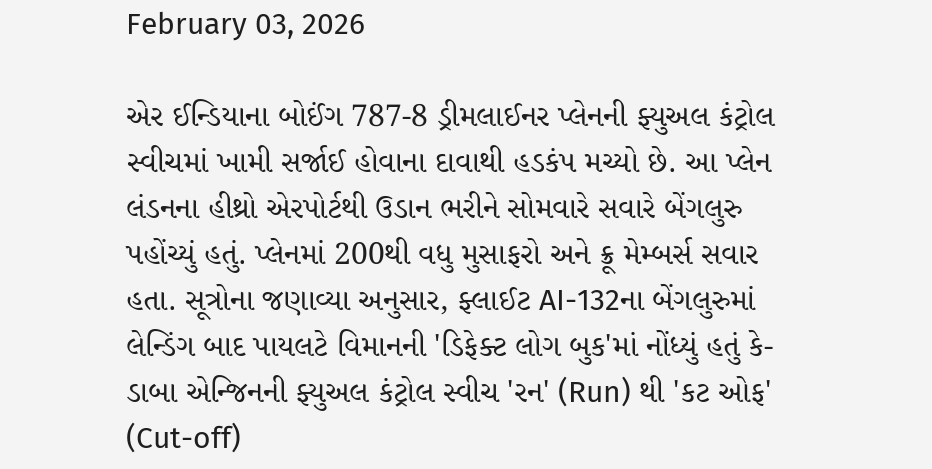February 03, 2026

એર ઈન્ડિયાના બોઈંગ 787-8 ડ્રીમલાઈનર પ્લેનની ફ્યુઅલ કંટ્રોલ સ્વીચમાં ખામી સર્જાઈ હોવાના દાવાથી હડકંપ મચ્યો છે. આ પ્લેન લંડનના હીથ્રો એરપોર્ટથી ઉડાન ભરીને સોમવારે સવારે બેંગલુરુ પહોંચ્યું હતું. પ્લેનમાં 200થી વધુ મુસાફરો અને ક્રૂ મેમ્બર્સ સવાર હતા. સૂત્રોના જણાવ્યા અનુસાર, ફ્લાઈટ AI-132ના બેંગલુરુમાં લેન્ડિંગ બાદ પાયલટે વિમાનની 'ડિફેક્ટ લોગ બુક'માં નોંધ્યું હતું કે- ડાબા એન્જિનની ફ્યુઅલ કંટ્રોલ સ્વીચ 'રન' (Run) થી 'કટ ઓફ' (Cut-off)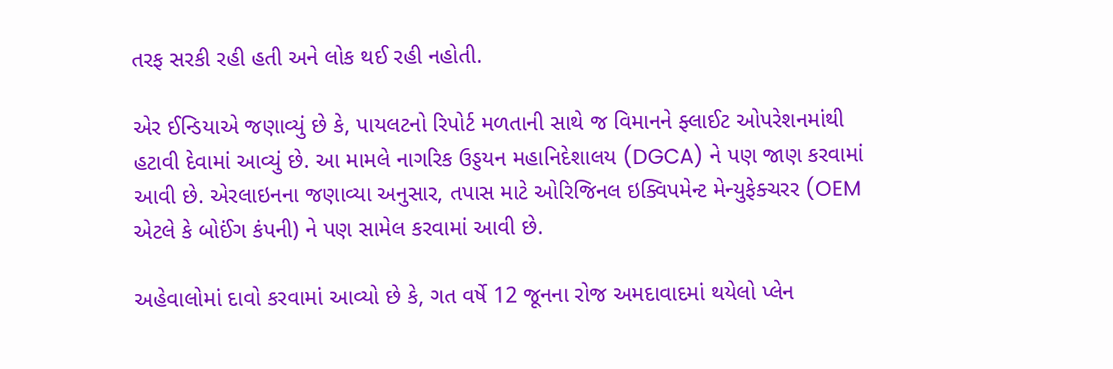તરફ સરકી રહી હતી અને લોક થઈ રહી નહોતી.

એર ઈન્ડિયાએ જણાવ્યું છે કે, પાયલટનો રિપોર્ટ મળતાની સાથે જ વિમાનને ફ્લાઈટ ઓપરેશનમાંથી હટાવી દેવામાં આવ્યું છે. આ મામલે નાગરિક ઉડ્ડયન મહાનિદેશાલય (DGCA) ને પણ જાણ કરવામાં આવી છે. એરલાઇનના જણાવ્યા અનુસાર, તપાસ માટે ઓરિજિનલ ઇક્વિપમેન્ટ મેન્યુફેક્ચરર (OEM એટલે કે બોઈંગ કંપની) ને પણ સામેલ કરવામાં આવી છે.

અહેવાલોમાં દાવો કરવામાં આવ્યો છે કે, ગત વર્ષે 12 જૂનના રોજ અમદાવાદમાં થયેલો પ્લેન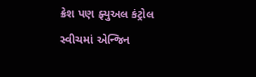ક્રેશ પણ ફ્યુઅલ કંટ્રોલ સ્વીચમાં એન્જિન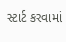સ્ટાર્ટ કરવામાં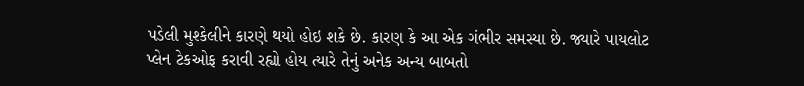પડેલી મુશ્કેલીને કારણે થયો હોઇ શકે છે. કારણ કે આ એક ગંભીર સમસ્યા છે. જ્યારે પાયલોટ પ્લેન ટેકઓફ કરાવી રહ્યો હોય ત્યારે તેનું અનેક અન્ય બાબતો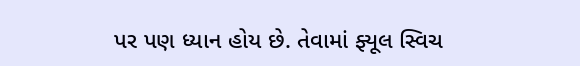પર પણ ધ્યાન હોય છે. તેવામાં ફ્યૂલ સ્વિચ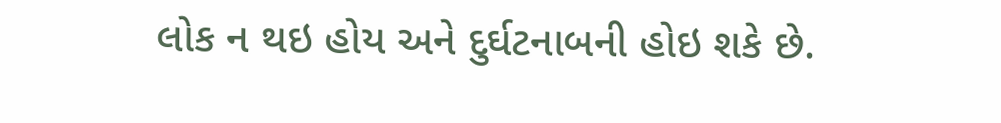લોક ન થઇ હોય અને દુર્ઘટનાબની હોઇ શકે છે.